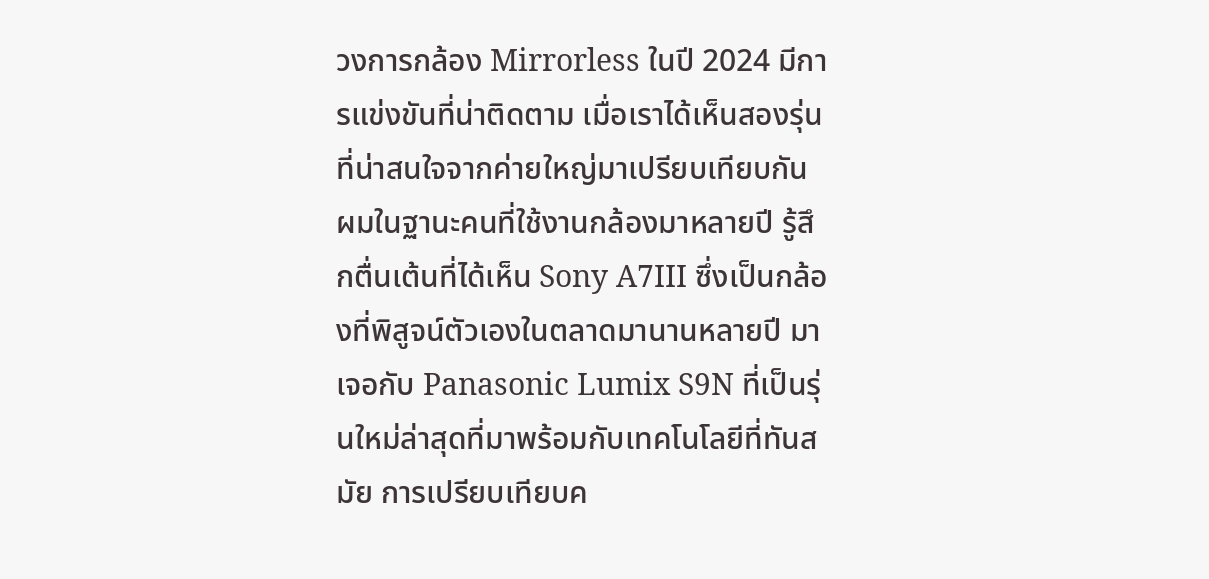วงการกล้อง Mirrorless ในปี 2024 มีการแข่งขันที่น่าติดตาม เมื่อเราได้เห็นสองรุ่นที่น่าสนใจจากค่ายใหญ่มาเปรียบเทียบกัน ผมในฐานะคนที่ใช้งานกล้องมาหลายปี รู้สึกตื่นเต้นที่ได้เห็น Sony A7III ซึ่งเป็นกล้องที่พิสูจน์ตัวเองในตลาดมานานหลายปี มาเจอกับ Panasonic Lumix S9N ที่เป็นรุ่นใหม่ล่าสุดที่มาพร้อมกับเทคโนโลยีที่ทันสมัย การเปรียบเทียบค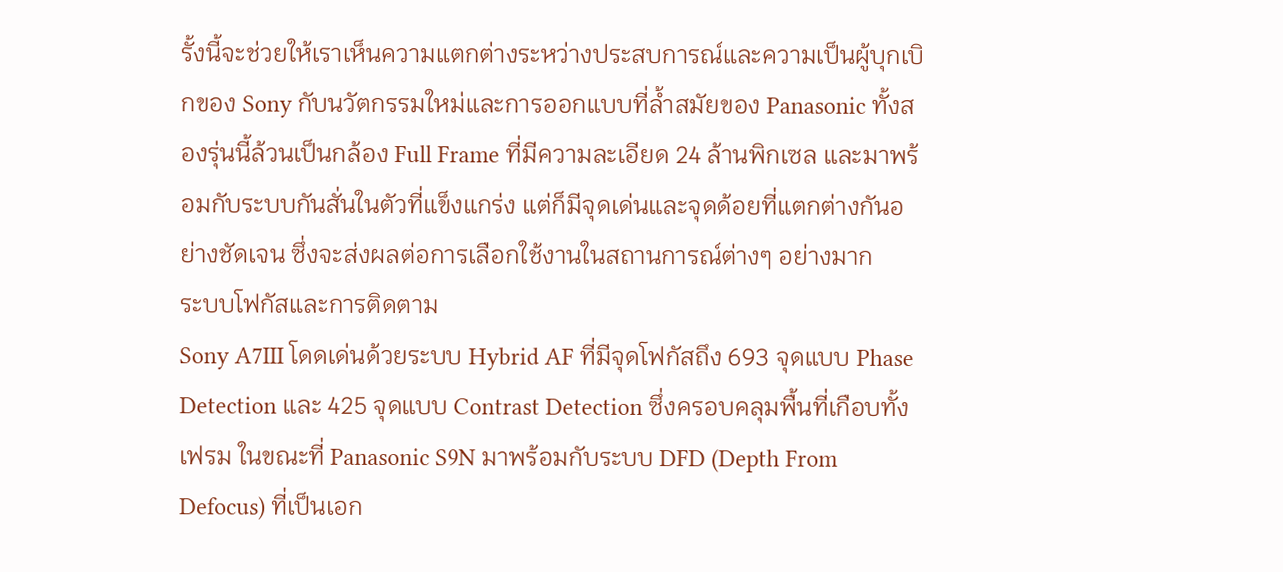รั้งนี้จะช่วยให้เราเห็นความแตกต่างระหว่างประสบการณ์และความเป็นผู้บุกเบิกของ Sony กับนวัตกรรมใหม่และการออกแบบที่ล้ำสมัยของ Panasonic ทั้งสองรุ่นนี้ล้วนเป็นกล้อง Full Frame ที่มีความละเอียด 24 ล้านพิกเซล และมาพร้อมกับระบบกันสั่นในตัวที่แข็งแกร่ง แต่ก็มีจุดเด่นและจุดด้อยที่แตกต่างกันอย่างชัดเจน ซึ่งจะส่งผลต่อการเลือกใช้งานในสถานการณ์ต่างๆ อย่างมาก
ระบบโฟกัสและการติดตาม
Sony A7III โดดเด่นด้วยระบบ Hybrid AF ที่มีจุดโฟกัสถึง 693 จุดแบบ Phase Detection และ 425 จุดแบบ Contrast Detection ซึ่งครอบคลุมพื้นที่เกือบทั้งเฟรม ในขณะที่ Panasonic S9N มาพร้อมกับระบบ DFD (Depth From Defocus) ที่เป็นเอก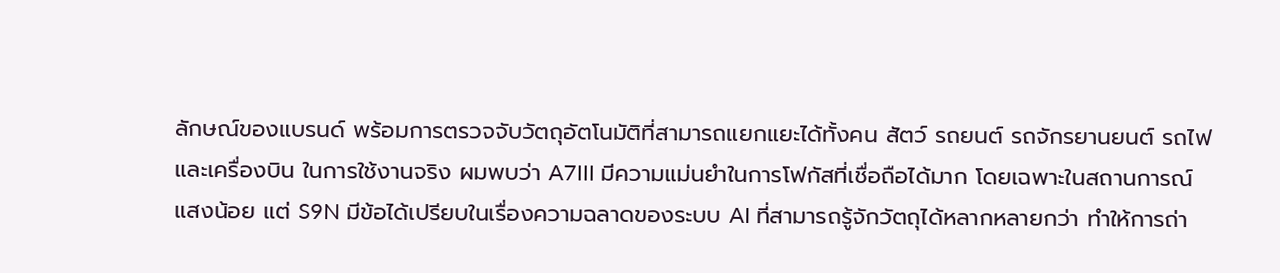ลักษณ์ของแบรนด์ พร้อมการตรวจจับวัตถุอัตโนมัติที่สามารถแยกแยะได้ทั้งคน สัตว์ รถยนต์ รถจักรยานยนต์ รถไฟ และเครื่องบิน ในการใช้งานจริง ผมพบว่า A7III มีความแม่นยำในการโฟกัสที่เชื่อถือได้มาก โดยเฉพาะในสถานการณ์แสงน้อย แต่ S9N มีข้อได้เปรียบในเรื่องความฉลาดของระบบ AI ที่สามารถรู้จักวัตถุได้หลากหลายกว่า ทำให้การถ่า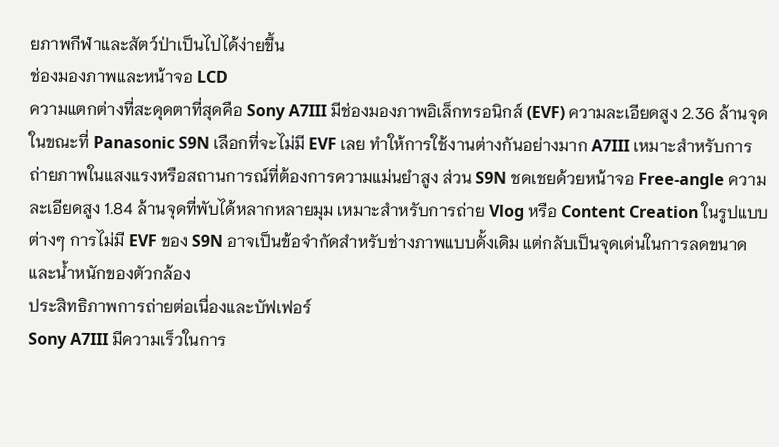ยภาพกีฬาและสัตว์ป่าเป็นไปได้ง่ายขึ้น
ช่องมองภาพและหน้าจอ LCD
ความแตกต่างที่สะดุดตาที่สุดคือ Sony A7III มีช่องมองภาพอิเล็กทรอนิกส์ (EVF) ความละเอียดสูง 2.36 ล้านจุด ในขณะที่ Panasonic S9N เลือกที่จะไม่มี EVF เลย ทำให้การใช้งานต่างกันอย่างมาก A7III เหมาะสำหรับการถ่ายภาพในแสงแรงหรือสถานการณ์ที่ต้องการความแม่นยำสูง ส่วน S9N ชดเชยด้วยหน้าจอ Free-angle ความละเอียดสูง 1.84 ล้านจุดที่พับได้หลากหลายมุม เหมาะสำหรับการถ่าย Vlog หรือ Content Creation ในรูปแบบต่างๆ การไม่มี EVF ของ S9N อาจเป็นข้อจำกัดสำหรับช่างภาพแบบดั้งเดิม แต่กลับเป็นจุดเด่นในการลดขนาดและน้ำหนักของตัวกล้อง
ประสิทธิภาพการถ่ายต่อเนื่องและบัฟเฟอร์
Sony A7III มีความเร็วในการ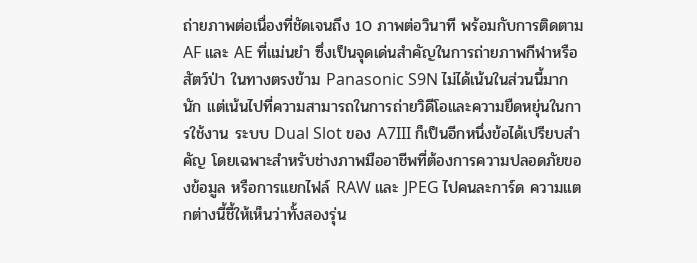ถ่ายภาพต่อเนื่องที่ชัดเจนถึง 10 ภาพต่อวินาที พร้อมกับการติดตาม AF และ AE ที่แม่นยำ ซึ่งเป็นจุดเด่นสำคัญในการถ่ายภาพกีฬาหรือสัตว์ป่า ในทางตรงข้าม Panasonic S9N ไม่ได้เน้นในส่วนนี้มากนัก แต่เน้นไปที่ความสามารถในการถ่ายวิดีโอและความยืดหยุ่นในการใช้งาน ระบบ Dual Slot ของ A7III ก็เป็นอีกหนึ่งข้อได้เปรียบสำคัญ โดยเฉพาะสำหรับช่างภาพมืออาชีพที่ต้องการความปลอดภัยของข้อมูล หรือการแยกไฟล์ RAW และ JPEG ไปคนละการ์ด ความแตกต่างนี้ชี้ให้เห็นว่าทั้งสองรุ่น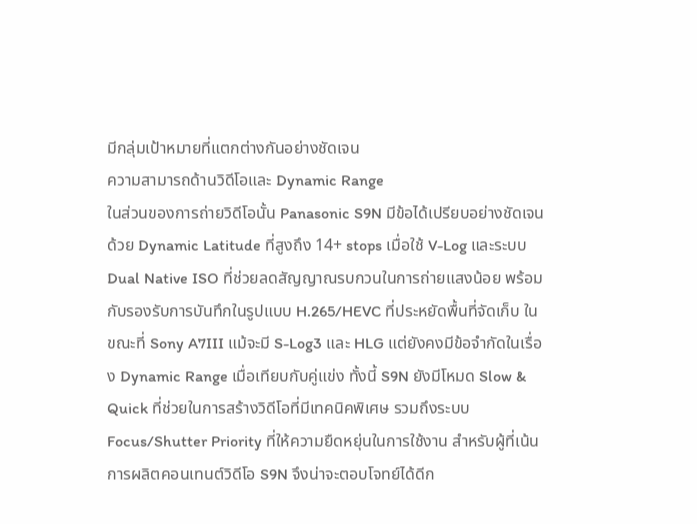มีกลุ่มเป้าหมายที่แตกต่างกันอย่างชัดเจน
ความสามารถด้านวิดีโอและ Dynamic Range
ในส่วนของการถ่ายวิดีโอนั้น Panasonic S9N มีข้อได้เปรียบอย่างชัดเจนด้วย Dynamic Latitude ที่สูงถึง 14+ stops เมื่อใช้ V-Log และระบบ Dual Native ISO ที่ช่วยลดสัญญาณรบกวนในการถ่ายแสงน้อย พร้อมกับรองรับการบันทึกในรูปแบบ H.265/HEVC ที่ประหยัดพื้นที่จัดเก็บ ในขณะที่ Sony A7III แม้จะมี S-Log3 และ HLG แต่ยังคงมีข้อจำกัดในเรื่อง Dynamic Range เมื่อเทียบกับคู่แข่ง ทั้งนี้ S9N ยังมีโหมด Slow & Quick ที่ช่วยในการสร้างวิดีโอที่มีเทคนิคพิเศษ รวมถึงระบบ Focus/Shutter Priority ที่ให้ความยืดหยุ่นในการใช้งาน สำหรับผู้ที่เน้นการผลิตคอนเทนต์วิดีโอ S9N จึงน่าจะตอบโจทย์ได้ดีก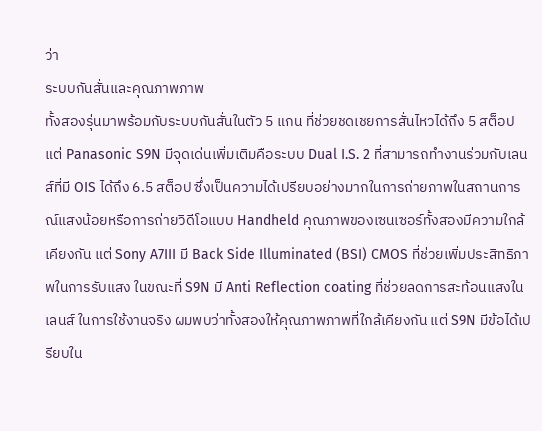ว่า
ระบบกันสั่นและคุณภาพภาพ
ทั้งสองรุ่นมาพร้อมกับระบบกันสั่นในตัว 5 แกน ที่ช่วยชดเชยการสั่นไหวได้ถึง 5 สต็อป แต่ Panasonic S9N มีจุดเด่นเพิ่มเติมคือระบบ Dual I.S. 2 ที่สามารถทำงานร่วมกับเลนส์ที่มี OIS ได้ถึง 6.5 สต็อป ซึ่งเป็นความได้เปรียบอย่างมากในการถ่ายภาพในสถานการณ์แสงน้อยหรือการถ่ายวิดีโอแบบ Handheld คุณภาพของเซนเซอร์ทั้งสองมีความใกล้เคียงกัน แต่ Sony A7III มี Back Side Illuminated (BSI) CMOS ที่ช่วยเพิ่มประสิทธิภาพในการรับแสง ในขณะที่ S9N มี Anti Reflection coating ที่ช่วยลดการสะท้อนแสงในเลนส์ ในการใช้งานจริง ผมพบว่าทั้งสองให้คุณภาพภาพที่ใกล้เคียงกัน แต่ S9N มีข้อได้เปรียบใน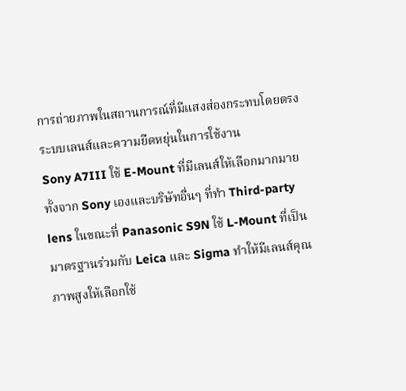การถ่ายภาพในสถานการณ์ที่มีแสงส่องกระทบโดยตรง
ระบบเลนส์และความยืดหยุ่นในการใช้งาน
Sony A7III ใช้ E-Mount ที่มีเลนส์ให้เลือกมากมาย ทั้งจาก Sony เองและบริษัทอื่นๆ ที่ทำ Third-party lens ในขณะที่ Panasonic S9N ใช้ L-Mount ที่เป็นมาตรฐานร่วมกับ Leica และ Sigma ทำให้มีเลนส์คุณภาพสูงให้เลือกใช้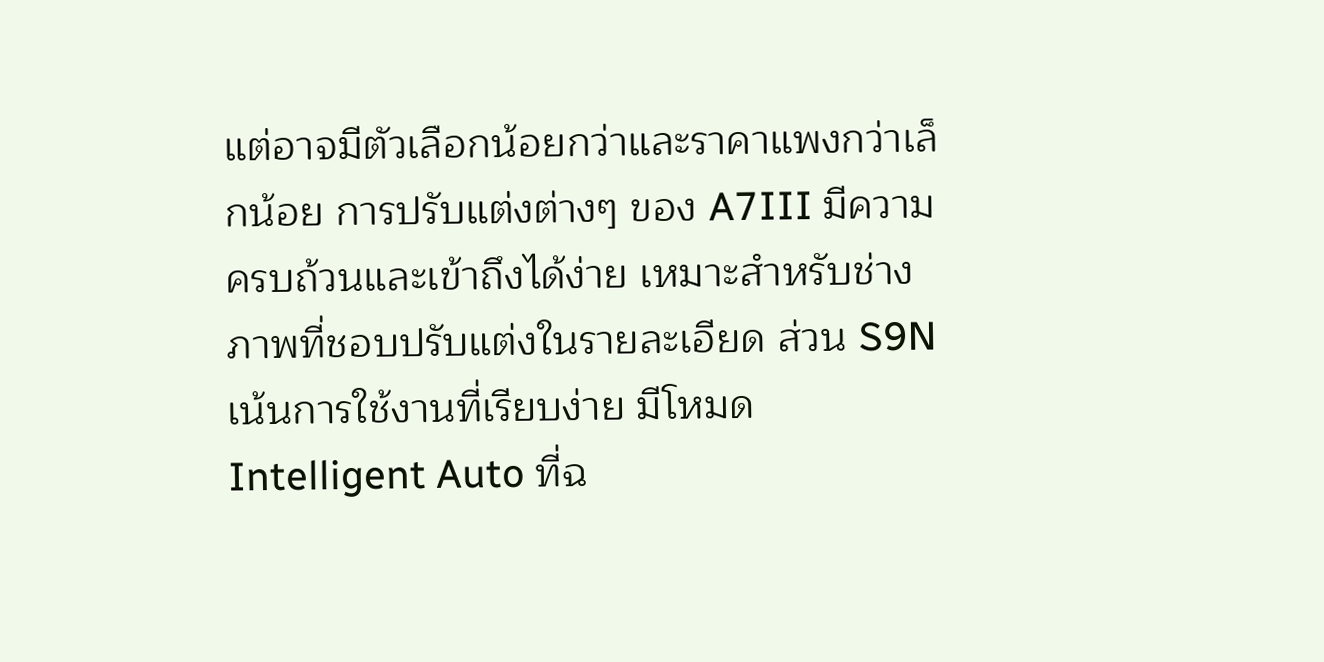แต่อาจมีตัวเลือกน้อยกว่าและราคาแพงกว่าเล็กน้อย การปรับแต่งต่างๆ ของ A7III มีความครบถ้วนและเข้าถึงได้ง่าย เหมาะสำหรับช่างภาพที่ชอบปรับแต่งในรายละเอียด ส่วน S9N เน้นการใช้งานที่เรียบง่าย มีโหมด Intelligent Auto ที่ฉ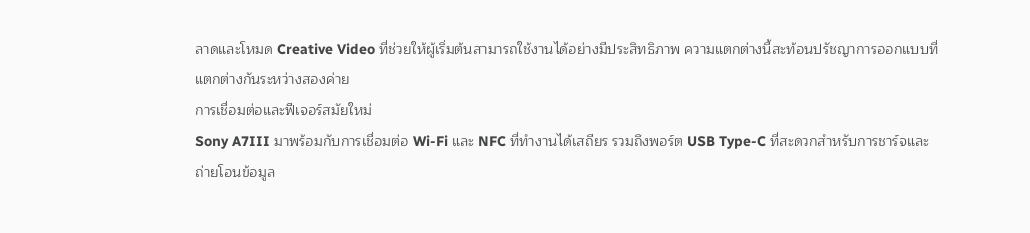ลาดและโหมด Creative Video ที่ช่วยให้ผู้เริ่มต้นสามารถใช้งานได้อย่างมีประสิทธิภาพ ความแตกต่างนี้สะท้อนปรัชญาการออกแบบที่แตกต่างกันระหว่างสองค่าย
การเชื่อมต่อและฟีเจอร์สมัยใหม่
Sony A7III มาพร้อมกับการเชื่อมต่อ Wi-Fi และ NFC ที่ทำงานได้เสถียร รวมถึงพอร์ต USB Type-C ที่สะดวกสำหรับการชาร์จและถ่ายโอนข้อมูล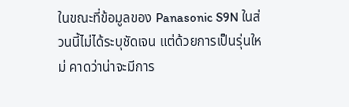ในขณะที่ข้อมูลของ Panasonic S9N ในส่วนนี้ไม่ได้ระบุชัดเจน แต่ด้วยการเป็นรุ่นใหม่ คาดว่าน่าจะมีการ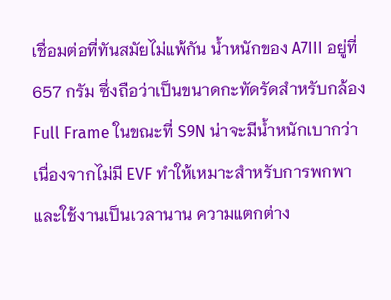เชื่อมต่อที่ทันสมัยไม่แพ้กัน น้ำหนักของ A7III อยู่ที่ 657 กรัม ซึ่งถือว่าเป็นขนาดกะทัดรัดสำหรับกล้อง Full Frame ในขณะที่ S9N น่าจะมีน้ำหนักเบากว่า เนื่องจากไม่มี EVF ทำให้เหมาะสำหรับการพกพาและใช้งานเป็นเวลานาน ความแตกต่าง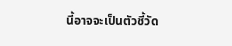นี้อาจจะเป็นตัวชี้วัด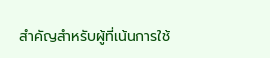สำคัญสำหรับผู้ที่เน้นการใช้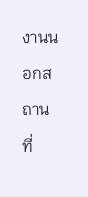งานนอกสถานที่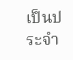เป็นประจำ